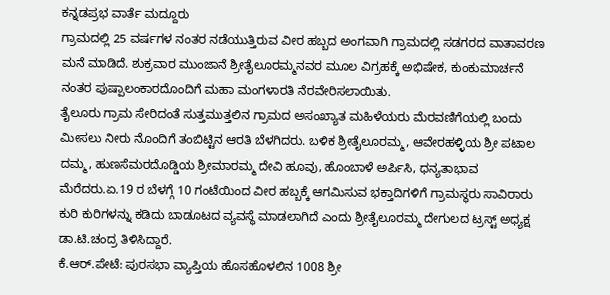ಕನ್ನಡಪ್ರಭ ವಾರ್ತೆ ಮದ್ದೂರು
ಗ್ರಾಮದಲ್ಲಿ 25 ವರ್ಷಗಳ ನಂತರ ನಡೆಯುತ್ತಿರುವ ವೀರ ಹಬ್ಬದ ಅಂಗವಾಗಿ ಗ್ರಾಮದಲ್ಲಿ ಸಡಗರದ ವಾತಾವರಣ ಮನೆ ಮಾಡಿದೆ. ಶುಕ್ರವಾರ ಮುಂಜಾನೆ ಶ್ರೀತೈಲೂರಮ್ಮನವರ ಮೂಲ ವಿಗ್ರಹಕ್ಕೆ ಅಭಿಷೇಕ, ಕುಂಕುಮಾರ್ಚನೆ ನಂತರ ಪುಷ್ಪಾಲಂಕಾರದೊಂದಿಗೆ ಮಹಾ ಮಂಗಳಾರತಿ ನೆರವೇರಿಸಲಾಯಿತು.
ತೈಲೂರು ಗ್ರಾಮ ಸೇರಿದಂತೆ ಸುತ್ತಮುತ್ತಲಿನ ಗ್ರಾಮದ ಅಸಂಖ್ಯಾತ ಮಹಿಳೆಯರು ಮೆರವಣಿಗೆಯಲ್ಲಿ ಬಂದು ಮೀಸಲು ನೀರು ನೊಂದಿಗೆ ತಂಬಿಟ್ಟಿನ ಆರತಿ ಬೆಳಗಿದರು. ಬಳಿಕ ಶ್ರೀತೈಲೂರಮ್ಮ, ಆವೇರಹಳ್ಳಿಯ ಶ್ರೀ ಪಟಾಲ ದಮ್ಮ, ಹುಣಸೆಮರದೊಡ್ಡಿಯ ಶ್ರೀಮಾರಮ್ಮ ದೇವಿ ಹೂವು, ಹೊಂಬಾಳೆ ಅರ್ಪಿಸಿ, ಧನ್ಯತಾಭಾವ ಮೆರೆದರು.ಏ.19 ರ ಬೆಳಗ್ಗೆ 10 ಗಂಟೆಯಿಂದ ವೀರ ಹಬ್ಬಕ್ಕೆ ಆಗಮಿಸುವ ಭಕ್ತಾದಿಗಳಿಗೆ ಗ್ರಾಮಸ್ಥರು ಸಾವಿರಾರು ಕುರಿ ಕುರಿಗಳನ್ನು ಕಡಿದು ಬಾಡೂಟದ ವ್ಯವಸ್ಥೆ ಮಾಡಲಾಗಿದೆ ಎಂದು ಶ್ರೀತೈಲೂರಮ್ಮ ದೇಗುಲದ ಟ್ರಸ್ಟ್ ಅಧ್ಯಕ್ಷ ಡಾ.ಟಿ.ಚಂದ್ರ ತಿಳಿಸಿದ್ದಾರೆ.
ಕೆ.ಆರ್.ಪೇಟೆ: ಪುರಸಭಾ ವ್ಯಾಪ್ತಿಯ ಹೊಸಹೊಳಲಿನ 1008 ಶ್ರೀ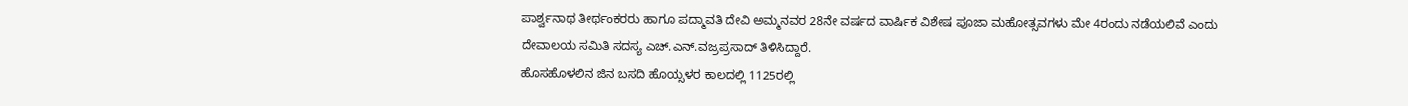ಪಾರ್ಶ್ವನಾಥ ತೀರ್ಥಂಕರರು ಹಾಗೂ ಪದ್ಮಾವತಿ ದೇವಿ ಅಮ್ಮನವರ 28ನೇ ವರ್ಷದ ವಾರ್ಷಿಕ ವಿಶೇಷ ಪೂಜಾ ಮಹೋತ್ಸವಗಳು ಮೇ 4ರಂದು ನಡೆಯಲಿವೆ ಎಂದು ದೇವಾಲಯ ಸಮಿತಿ ಸದಸ್ಯ ಎಚ್.ಎನ್.ವಜ್ರಪ್ರಸಾದ್ ತಿಳಿಸಿದ್ದಾರೆ.
ಹೊಸಹೊಳಲಿನ ಜಿನ ಬಸದಿ ಹೊಯ್ಸಳರ ಕಾಲದಲ್ಲಿ 1125ರಲ್ಲಿ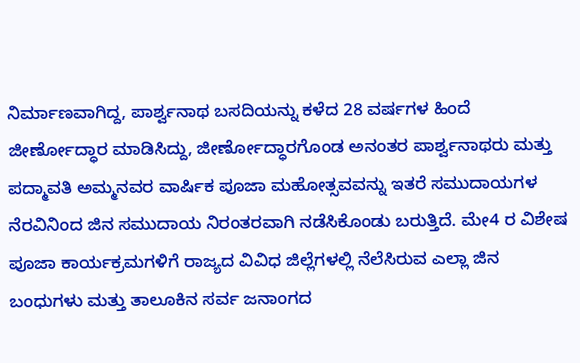ನಿರ್ಮಾಣವಾಗಿದ್ದ, ಪಾರ್ಶ್ವನಾಥ ಬಸದಿಯನ್ನು ಕಳೆದ 28 ವರ್ಷಗಳ ಹಿಂದೆ ಜೀರ್ಣೋದ್ಧಾರ ಮಾಡಿಸಿದ್ದು, ಜೀರ್ಣೋದ್ಧಾರಗೊಂಡ ಅನಂತರ ಪಾರ್ಶ್ವನಾಥರು ಮತ್ತು ಪದ್ಮಾವತಿ ಅಮ್ಮನವರ ವಾರ್ಷಿಕ ಪೂಜಾ ಮಹೋತ್ಸವವನ್ನು ಇತರೆ ಸಮುದಾಯಗಳ ನೆರವಿನಿಂದ ಜಿನ ಸಮುದಾಯ ನಿರಂತರವಾಗಿ ನಡೆಸಿಕೊಂಡು ಬರುತ್ತಿದೆ. ಮೇ4 ರ ವಿಶೇಷ ಪೂಜಾ ಕಾರ್ಯಕ್ರಮಗಳಿಗೆ ರಾಜ್ಯದ ವಿವಿಧ ಜಿಲ್ಲೆಗಳಲ್ಲಿ ನೆಲೆಸಿರುವ ಎಲ್ಲಾ ಜಿನ ಬಂಧುಗಳು ಮತ್ತು ತಾಲೂಕಿನ ಸರ್ವ ಜನಾಂಗದ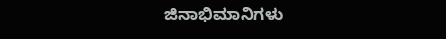ಜಿನಾಭಿಮಾನಿಗಳು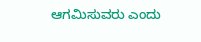ಆಗಮಿಸುವರು ಎಂದು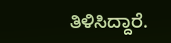ತಿಳಿಸಿದ್ದಾರೆ.